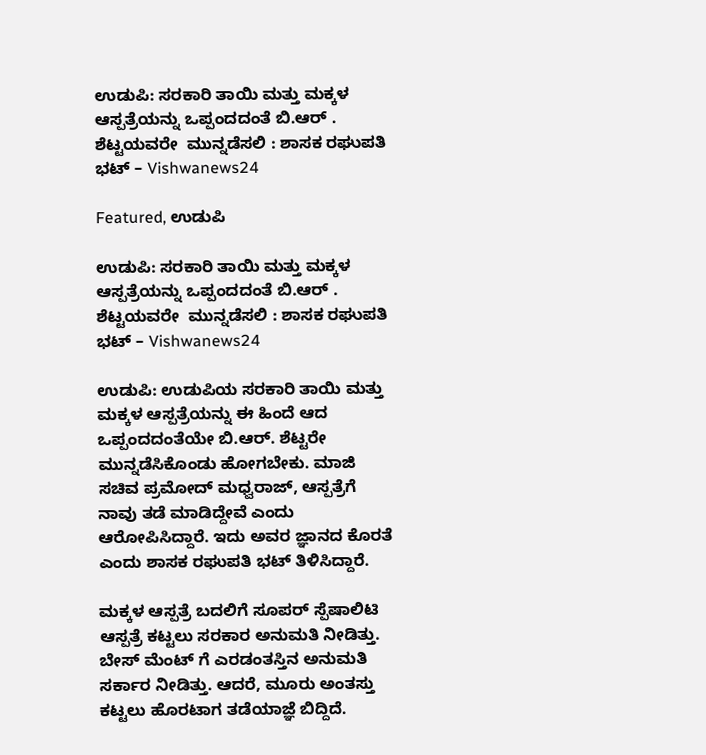ಉಡುಪಿ: ಸರಕಾರಿ ತಾಯಿ ಮತ್ತು ಮಕ್ಕಳ ಆಸ್ಪತ್ರೆಯನ್ನು ಒಪ್ಪಂದದಂತೆ ಬಿ.ಆರ್ . ಶೆಟ್ಟಯವರೇ  ಮುನ್ನಡೆಸಲಿ : ಶಾಸಕ ರಘುಪತಿ ಭಟ್ – Vishwanews24

Featured, ಉಡುಪಿ

ಉಡುಪಿ: ಸರಕಾರಿ ತಾಯಿ ಮತ್ತು ಮಕ್ಕಳ ಆಸ್ಪತ್ರೆಯನ್ನು ಒಪ್ಪಂದದಂತೆ ಬಿ.ಆರ್ . ಶೆಟ್ಟಯವರೇ  ಮುನ್ನಡೆಸಲಿ : ಶಾಸಕ ರಘುಪತಿ ಭಟ್ – Vishwanews24

ಉಡುಪಿ: ಉಡುಪಿಯ ಸರಕಾರಿ ತಾಯಿ ಮತ್ತು ಮಕ್ಕಳ ಆಸ್ಪತ್ರೆಯನ್ನು ಈ ಹಿಂದೆ ಆದ ಒಪ್ಪಂದದಂತೆಯೇ ಬಿ.ಆರ್. ಶೆಟ್ಟರೇ ಮುನ್ನಡೆಸಿಕೊಂಡು ಹೋಗಬೇಕು. ಮಾಜಿ ಸಚಿವ ಪ್ರಮೋದ್ ಮಧ್ವರಾಜ್, ಆಸ್ಪತ್ರೆಗೆ ನಾವು ತಡೆ ಮಾಡಿದ್ದೇವೆ ಎಂದು ಆರೋಪಿಸಿದ್ದಾರೆ. ಇದು ಅವರ ಜ್ಞಾನದ ಕೊರತೆ ಎಂದು ಶಾಸಕ ರಘುಪತಿ ಭಟ್ ತಿಳಿಸಿದ್ದಾರೆ.

ಮಕ್ಕಳ ಆಸ್ಪತ್ರೆ ಬದಲಿಗೆ ಸೂಪರ್ ಸ್ಪೆಷಾಲಿಟಿ ಆಸ್ಪತ್ರೆ ಕಟ್ಟಲು ಸರಕಾರ ಅನುಮತಿ ನೀಡಿತ್ತು. ಬೇಸ್ ಮೆಂಟ್ ಗೆ ಎರಡಂತಸ್ತಿನ ಅನುಮತಿ ಸರ್ಕಾರ ನೀಡಿತ್ತು. ಆದರೆ, ಮೂರು ಅಂತಸ್ತು ಕಟ್ಟಲು ಹೊರಟಾಗ ತಡೆಯಾಜ್ಞೆ ಬಿದ್ದಿದೆ.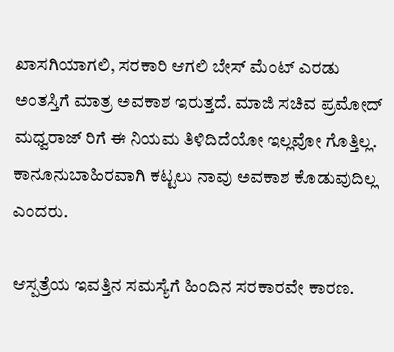ಖಾಸಗಿಯಾಗಲಿ, ಸರಕಾರಿ ಆಗಲಿ ಬೇಸ್ ಮೆಂಟ್ ಎರಡು ಅಂತಸ್ತಿಗೆ ಮಾತ್ರ ಅವಕಾಶ ಇರುತ್ತದೆ. ಮಾಜಿ ಸಚಿವ ಪ್ರಮೋದ್ ಮಧ್ವರಾಜ್ ರಿಗೆ ಈ ನಿಯಮ ತಿಳಿದಿದೆಯೋ ಇಲ್ಲವೋ ಗೊತ್ತಿಲ್ಲ. ಕಾನೂನುಬಾಹಿರವಾಗಿ ಕಟ್ಟಲು ನಾವು ಅವಕಾಶ ಕೊಡುವುದಿಲ್ಲ ಎಂದರು.

ಆಸ್ಪತ್ರೆಯ ಇವತ್ತಿನ ಸಮಸ್ಯೆಗೆ ಹಿಂದಿನ ಸರಕಾರವೇ ಕಾರಣ.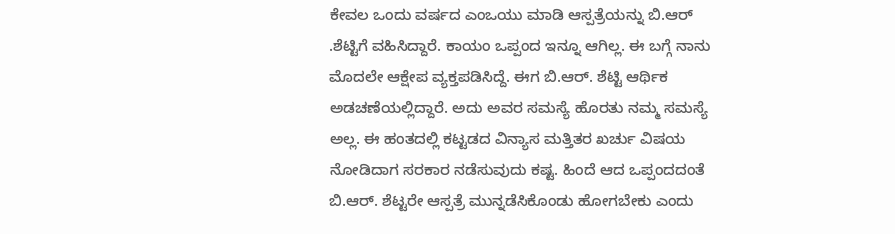ಕೇವಲ ಒಂದು ವರ್ಷದ ಎಂಒಯು ಮಾಡಿ ಆಸ್ಪತ್ರೆಯನ್ನು ಬಿ.ಆರ್ .ಶೆಟ್ಟಿಗೆ ವಹಿಸಿದ್ದಾರೆ. ಕಾಯಂ ಒಪ್ಪಂದ ಇನ್ನೂ ಆಗಿಲ್ಲ. ಈ ಬಗ್ಗೆ ನಾನು ಮೊದಲೇ ಆಕ್ಷೇಪ ವ್ಯಕ್ತಪಡಿಸಿದ್ದೆ. ಈಗ ಬಿ.ಆರ್. ಶೆಟ್ಟಿ ಆರ್ಥಿಕ ಅಡಚಣೆಯಲ್ಲಿದ್ದಾರೆ. ಅದು ಅವರ ಸಮಸ್ಯೆ ಹೊರತು ನಮ್ಮ ಸಮಸ್ಯೆ ಅಲ್ಲ. ಈ ಹಂತದಲ್ಲಿ ಕಟ್ಟಡದ ವಿನ್ಯಾಸ ಮತ್ತಿತರ ಖರ್ಚು ವಿಷಯ ನೋಡಿದಾಗ ಸರಕಾರ ನಡೆಸುವುದು ಕಷ್ಟ. ಹಿಂದೆ ಆದ ಒಪ್ಪಂದದಂತೆ ಬಿ.ಆರ್. ಶೆಟ್ಟರೇ ಆಸ್ಪತ್ರೆ ಮುನ್ನಡೆಸಿಕೊಂಡು ಹೋಗಬೇಕು ಎಂದು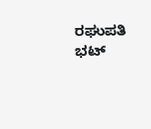ರಘುಪತಿ ಭಟ್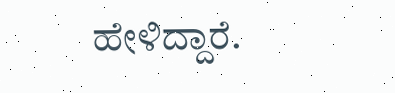ಹೇಳಿದ್ದಾರೆ.